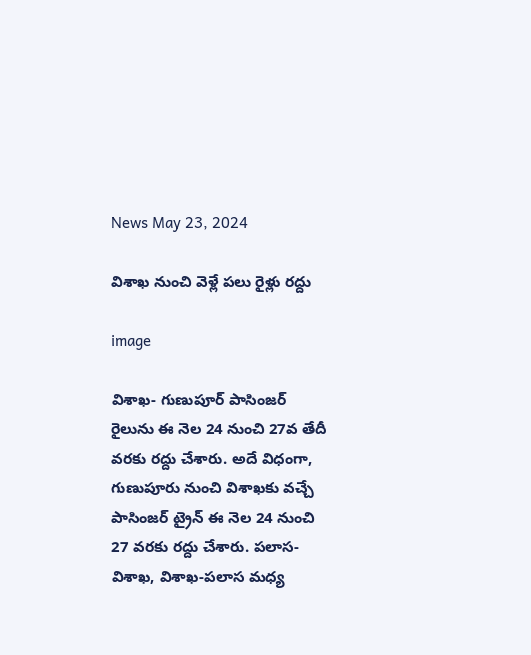News May 23, 2024

విశాఖ నుంచి వెళ్లే పలు రైళ్లు రద్దు

image

విశాఖ- గుణుపూర్ పాసింజర్ రైలును ఈ నెల 24 నుంచి 27వ తేదీ వరకు రద్దు చేశారు. అదే విధంగా, గుణుపూరు నుంచి విశాఖకు వచ్చే పాసింజర్ ట్రైన్ ఈ నెల 24 నుంచి 27 వరకు రద్దు చేశారు. పలాస-విశాఖ, విశాఖ-పలాస మధ్య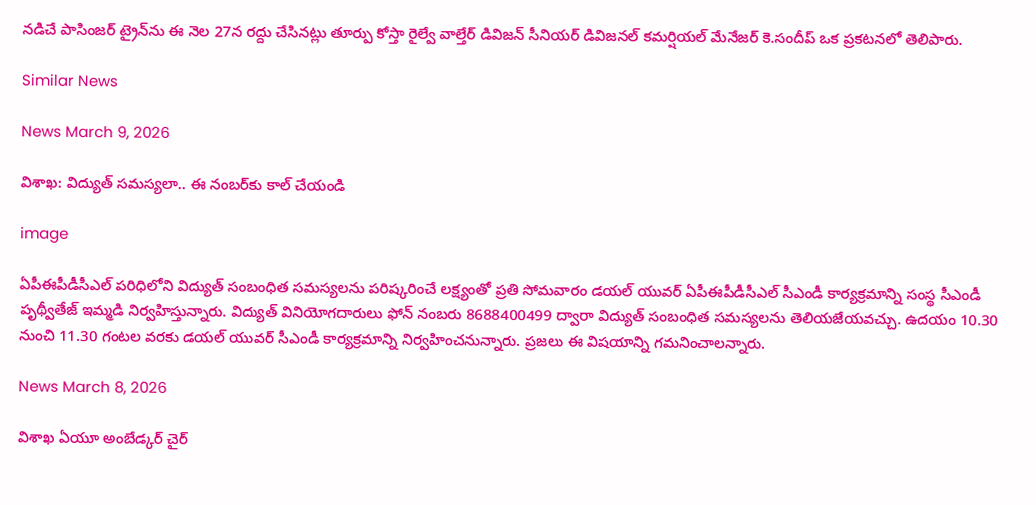నడిచే పాసింజర్ ట్రైన్‌ను ఈ నెల 27న రద్దు చేసినట్లు తూర్పు కోస్తా రైల్వే వాల్తేర్ డివిజన్ సీనియర్ డివిజనల్ కమర్షియల్ మేనేజర్ కె.సందీప్ ఒక ప్రకటనలో తెలిపారు.

Similar News

News March 9, 2026

విశాఖ: విద్యుత్ సమస్యలా.. ఈ నంబర్‌కు కాల్ చేయండి

image

ఏపీఈపీడీసీఎల్ పరిధిలోని విద్యుత్ సంబంధిత సమస్యలను పరిష్కరించే లక్ష్యంతో ప్రతి సోమవారం డయల్ యువర్ ఏపీఈపీడీసీఎల్ సీఎండీ కార్యక్రమాన్ని సంస్థ సీఎండీ పృథ్వీతేజ్ ఇమ్మడి నిర్వహిస్తున్నారు. విద్యుత్ వినియోగదారులు ఫోన్ నంబరు 8688400499 ద్వారా విద్యుత్ సంబంధిత సమస్యలను తెలియజేయవచ్చు. ఉదయం 10.30 నుంచి 11.30 గంటల వరకు డయల్ యువర్ సీఎండీ కార్యక్రమాన్ని నిర్వహించనున్నారు. ప్రజలు ఈ విషయాన్ని గమనించాలన్నారు.

News March 8, 2026

విశాఖ ఏయూ అంబేడ్కర్ చైర్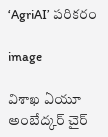‘AgriAI’ పరికరం

image

విశాఖ ఏయూ అంబేద్కర్ చైర్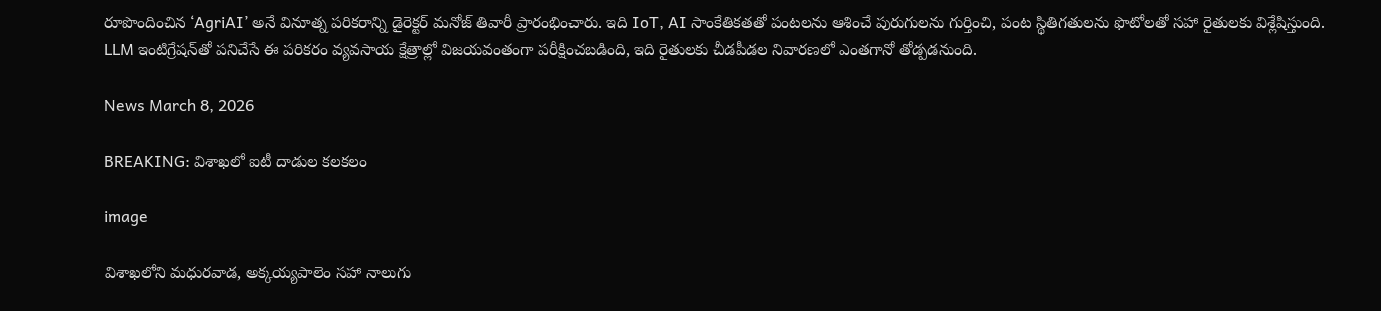రూపొందించిన ‘AgriAI’ అనే వినూత్న పరికరాన్ని డైరెక్టర్ మనోజ్ తివారీ ప్రారంభించారు. ఇది IoT, AI సాంకేతికతతో పంటలను ఆశించే పురుగులను గుర్తించి, పంట స్థితిగతులను ఫొటోలతో సహా రైతులకు విశ్లేషిస్తుంది. LLM ఇంటిగ్రేషన్‌తో పనిచేసే ఈ పరికరం వ్యవసాయ క్షేత్రాల్లో విజయవంతంగా పరీక్షించబడింది, ఇది రైతులకు చీడపీడల నివారణలో ఎంతగానో తోడ్పడనుంది.

News March 8, 2026

BREAKING: విశాఖలో ఐటీ దాడుల కలకలం

image

విశాఖలోని మధురవాడ, అక్కయ్యపాలెం సహా నాలుగు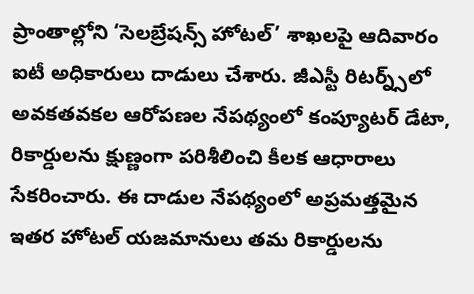ప్రాంతాల్లోని ‘సెలబ్రేషన్స్ హోటల్’ శాఖలపై ఆదివారం ఐటీ అధికారులు దాడులు చేశారు. జీఎస్టీ రిటర్న్స్‌లో అవకతవకల ఆరోపణల నేపథ్యంలో కంప్యూటర్ డేటా, రికార్డులను క్షుణ్ణంగా పరిశీలించి కీలక ఆధారాలు సేకరించారు. ఈ దాడుల నేపథ్యంలో అప్రమత్తమైన ఇతర హోటల్ యజమానులు తమ రికార్డులను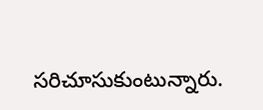సరిచూసుకుంటున్నారు.